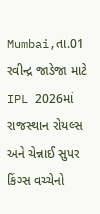Mumbai,તા.01
રવીન્દ્ર જાડેજા માટે IPL 2026માં રાજસ્થાન રોયલ્સ અને ચેન્નાઈ સુપર કિંગ્સ વચ્ચેનો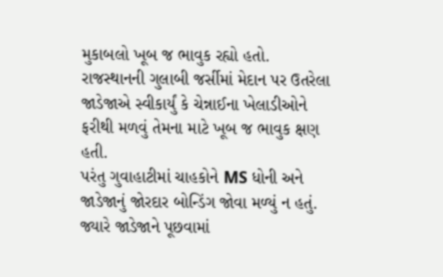મુકાબલો ખૂબ જ ભાવુક રહ્યો હતો. રાજસ્થાનની ગુલાબી જર્સીમાં મેદાન પર ઉતરેલા જાડેજાએ સ્વીકાર્યું કે ચેન્નાઈના ખેલાડીઓને ફરીથી મળવું તેમના માટે ખૂબ જ ભાવુક ક્ષણ હતી.
પરંતુ ગુવાહાટીમાં ચાહકોને MS ધોની અને જાડેજાનું જોરદાર બોન્ડિંગ જોવા મળ્યું ન હતું. જ્યારે જાડેજાને પૂછવામાં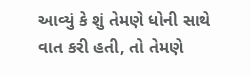આવ્યું કે શું તેમણે ધોની સાથે વાત કરી હતી, તો તેમણે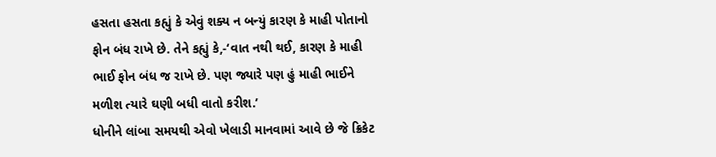હસતા હસતા કહ્યું કે એવું શક્ય ન બન્યું કારણ કે માહી પોતાનો ફોન બંધ રાખે છે. તેને કહ્યું કે,-‘વાત નથી થઈ, કારણ કે માહી ભાઈ ફોન બંધ જ રાખે છે. પણ જ્યારે પણ હું માહી ભાઈને મળીશ ત્યારે ઘણી બધી વાતો કરીશ.’
ધોનીને લાંબા સમયથી એવો ખેલાડી માનવામાં આવે છે જે ક્રિકેટ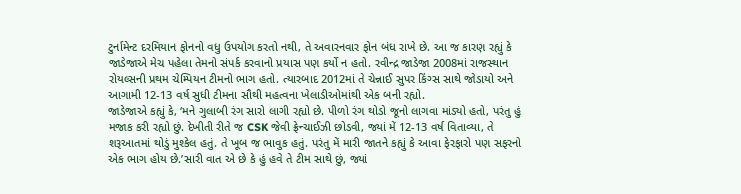ટુર્નામેન્ટ દરમિયાન ફોનનો વધુ ઉપયોગ કરતો નથી, તે અવારનવાર ફોન બંધ રાખે છે. આ જ કારણ રહ્યું કે જાડેજાએ મેચ પહેલા તેમનો સંપર્ક કરવાનો પ્રયાસ પણ કર્યો ન હતો. રવીન્દ્ર જાડેજા 2008માં રાજસ્થાન રોયલ્સની પ્રથમ ચેમ્પિયન ટીમનો ભાગ હતો. ત્યારબાદ 2012માં તે ચેન્નાઈ સુપર કિંગ્સ સાથે જોડાયો અને આગામી 12-13 વર્ષ સુધી ટીમના સૌથી મહત્વના ખેલાડીઓમાંથી એક બની રહ્યો.
જાડેજાએ કહ્યું કે, ‘મને ગુલાબી રંગ સારો લાગી રહ્યો છે. પીળો રંગ થોડો જૂનો લાગવા માંડ્યો હતો, પરંતુ હું મજાક કરી રહ્યો છું. દેખીતી રીતે જ CSK જેવી ફ્રેન્ચાઈઝી છોડવી, જ્યાં મેં 12-13 વર્ષ વિતાવ્યા, તે શરૂઆતમાં થોડું મુશ્કેલ હતું. તે ખૂબ જ ભાવુક હતું. પરંતુ મેં મારી જાતને કહ્યું કે આવા ફેરફારો પણ સફરનો એક ભાગ હોય છે.’સારી વાત એ છે કે હું હવે તે ટીમ સાથે છું, જ્યાં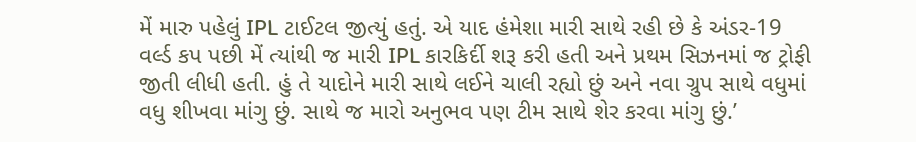મેં મારુ પહેલું IPL ટાઈટલ જીત્યું હતું. એ યાદ હંમેશા મારી સાથે રહી છે કે અંડર-19 વર્લ્ડ કપ પછી મેં ત્યાંથી જ મારી IPL કારકિર્દી શરૂ કરી હતી અને પ્રથમ સિઝનમાં જ ટ્રોફી જીતી લીધી હતી. હું તે યાદોને મારી સાથે લઈને ચાલી રહ્યો છું અને નવા ગ્રુપ સાથે વધુમાં વધુ શીખવા માંગુ છું. સાથે જ મારો અનુભવ પણ ટીમ સાથે શેર કરવા માંગુ છું.’